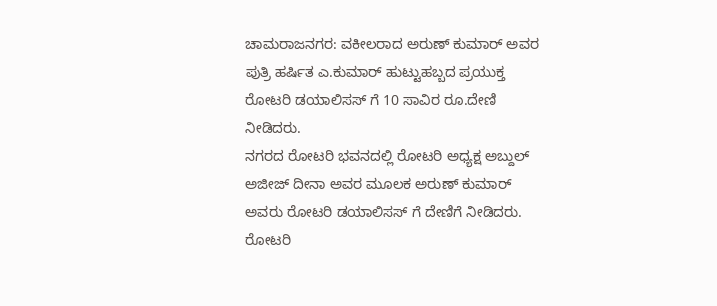ಚಾಮರಾಜನಗರ: ವಕೀಲರಾದ ಅರುಣ್ ಕುಮಾರ್ ಅವರ ಪುತ್ರಿ ಹರ್ಷಿತ ಎ.ಕುಮಾರ್ ಹುಟ್ಟುಹಬ್ಬದ ಪ್ರಯುಕ್ತ ರೋಟರಿ ಡಯಾಲಿಸಸ್ ಗೆ 10 ಸಾವಿರ ರೂ.ದೇಣಿ ನೀಡಿದರು.
ನಗರದ ರೋಟರಿ ಭವನದಲ್ಲಿ ರೋಟರಿ ಅಧ್ಯಕ್ಷ ಅಬ್ದುಲ್ ಅಜೀಜ್ ದೀನಾ ಅವರ ಮೂಲಕ ಅರುಣ್ ಕುಮಾರ್ ಅವರು ರೋಟರಿ ಡಯಾಲಿಸಸ್ ಗೆ ದೇಣಿಗೆ ನೀಡಿದರು.
ರೋಟರಿ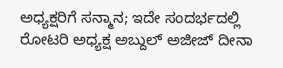ಅಧ್ಯಕ್ಷರಿಗೆ ಸನ್ಮಾನ; ಇದೇ ಸಂದರ್ಭದಲ್ಲಿ ರೋಟರಿ ಅಧ್ಯಕ್ಷ ಅಬ್ದುಲ್ ಅಜೀಜ್ ದೀನಾ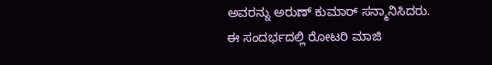ಅವರನ್ನು ಅರುಣ್ ಕುಮಾರ್ ಸನ್ಮಾನಿಸಿದರು.
ಈ ಸಂದರ್ಭದಲ್ಲಿ ರೋಟರಿ ಮಾಜಿ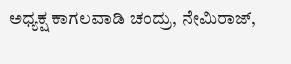ಅಧ್ಯಕ್ಷ ಕಾಗಲವಾಡಿ ಚಂದ್ರು, ನೇಮಿರಾಜ್,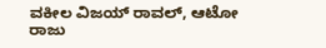ವಕೀಲ ವಿಜಯ್ ರಾವಲ್, ಆಟೋ ರಾಜು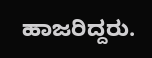ಹಾಜರಿದ್ದರು.